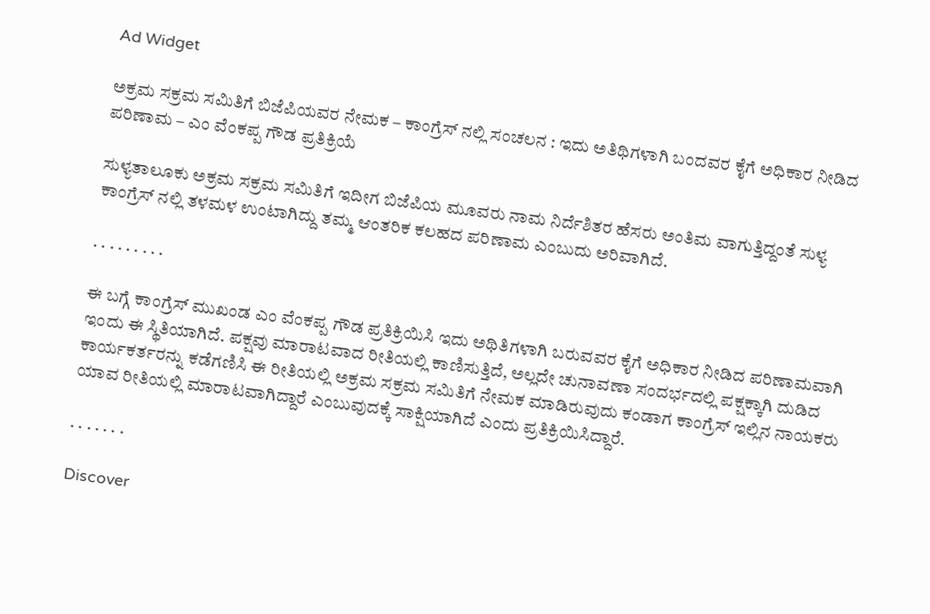Ad Widget

ಅಕ್ರಮ ಸಕ್ರಮ ಸಮಿತಿಗೆ ಬಿಜೆಪಿಯವರ ನೇಮಕ – ಕಾಂಗ್ರೆಸ್ ನಲ್ಲಿ ಸಂಚಲನ : ಇದು ಅತಿಥಿಗಳಾಗಿ ಬಂದವರ ಕೈಗೆ ಅಧಿಕಾರ ನೀಡಿದ ಪರಿಣಾಮ – ಎಂ ವೆಂಕಪ್ಪ ಗೌಡ ಪ್ರತಿಕ್ರಿಯೆ

ಸುಳ್ಯತಾಲೂಕು ಅಕ್ರಮ ಸಕ್ರಮ ಸಮಿತಿಗೆ ಇದೀಗ ಬಿಜೆಪಿಯ ಮೂವರು ನಾಮ ನಿರ್ದೆಶಿತರ ಹೆಸರು ಅಂತಿಮ ವಾಗುತ್ತಿದ್ದಂತೆ ಸುಳ್ಯ ಕಾಂಗ್ರೆಸ್ ನಲ್ಲಿ ತಳಮಳ ಉಂಟಾಗಿದ್ದು ತಮ್ಮ ಆಂತರಿಕ ಕಲಹದ ಪರಿಣಾಮ ಎಂಬುದು ಅರಿವಾಗಿದೆ.

. . . . . . . . .

ಈ ಬಗ್ಗೆ ಕಾಂಗ್ರೆಸ್ ಮುಖಂಡ ಎಂ ವೆಂಕಪ್ಪ ಗೌಡ ಪ್ರತಿಕ್ರಿಯಿಸಿ ಇದು ಅಥಿತಿಗಳಾಗಿ ಬರುವವರ ಕೈಗೆ ಅಧಿಕಾರ ನೀಡಿದ ಪರಿಣಾಮವಾಗಿ ಇಂದು ಈ ಸ್ಥಿತಿಯಾಗಿದೆ. ಪಕ್ಷವು ಮಾರಾಟವಾದ ರೀತಿಯಲ್ಲಿ ಕಾಣಿಸುತ್ತಿದೆ, ಅಲ್ಲದೇ ಚುನಾವಣಾ ಸಂದರ್ಭದಲ್ಲಿ ಪಕ್ಷಕ್ಕಾಗಿ ದುಡಿದ ಕಾರ್ಯಕರ್ತರನ್ನು ಕಡೆಗಣಿಸಿ ಈ ರೀತಿಯಲ್ಲಿ ಅಕ್ರಮ ಸಕ್ರಮ ಸಮಿತಿಗೆ ನೇಮಕ ಮಾಡಿರುವುದು ಕಂಡಾಗ ಕಾಂಗ್ರೆಸ್ ಇಲ್ಲಿನ ನಾಯಕರು ಯಾವ ರೀತಿಯಲ್ಲಿ ಮಾರಾಟವಾಗಿದ್ದಾರೆ ಎಂಬುವುದಕ್ಕೆ ಸಾಕ್ಷಿಯಾಗಿದೆ ಎಂದು ಪ್ರತಿಕ್ರಿಯಿಸಿದ್ದಾರೆ.

. . . . . . .

Discover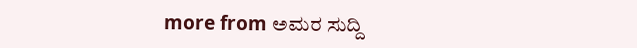more from ಅಮರ ಸುದ್ದಿ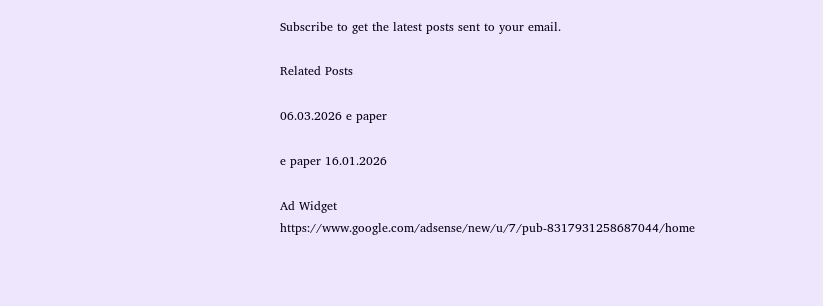Subscribe to get the latest posts sent to your email.

Related Posts

06.03.2026 e paper

e paper 16.01.2026

Ad Widget
https://www.google.com/adsense/new/u/7/pub-8317931258687044/home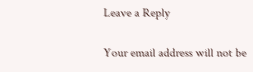Leave a Reply

Your email address will not be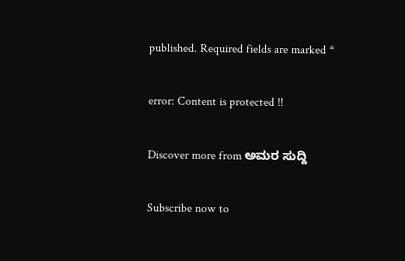published. Required fields are marked *

error: Content is protected !!

Discover more from ಅಮರ ಸುದ್ದಿ

Subscribe now to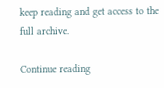keep reading and get access to the full archive.

Continue reading